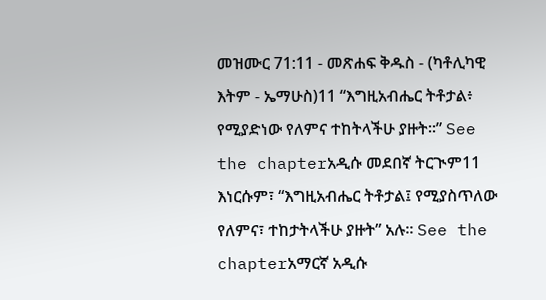መዝሙር 71:11 - መጽሐፍ ቅዱስ - (ካቶሊካዊ እትም - ኤማሁስ)11 “እግዚአብሔር ትቶታል፥ የሚያድነው የለምና ተከትላችሁ ያዙት።” See the chapterአዲሱ መደበኛ ትርጒም11 እነርሱም፣ “እግዚአብሔር ትቶታል፤ የሚያስጥለው የለምና፣ ተከታትላችሁ ያዙት” አሉ። See the chapterአማርኛ አዲሱ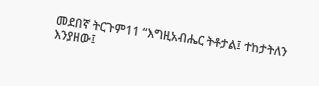መደበኛ ትርጉም11 “እግዚአብሔር ትቶታል፤ ተከታትለን እንያዘው፤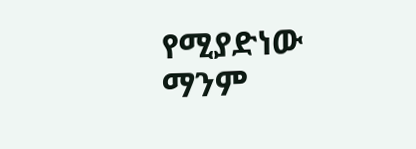የሚያድነው ማንም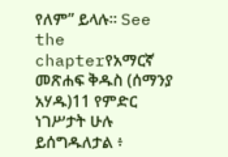የለም” ይላሉ። See the chapterየአማርኛ መጽሐፍ ቅዱስ (ሰማንያ አሃዱ)11 የምድር ነገሥታት ሁሉ ይሰግዱለታል ፥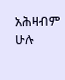አሕዛብም ሁሉ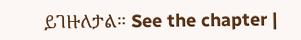ይገዙለታል። See the chapter |